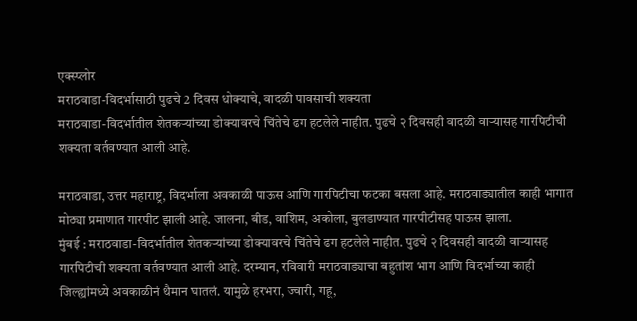एक्स्प्लोर
मराठवाडा-विदर्भासाठी पुढचे 2 दिवस धोक्याचे, वादळी पावसाची शक्यता
मराठवाडा-विदर्भातील शेतकऱ्यांच्या डोक्यावरचे चिंतेचे ढग हटलेले नाहीत. पुढचे २ दिवसही वादळी वाऱ्यासह गारपिटीची शक्यता वर्तवण्यात आली आहे.

मराठवाडा, उत्तर महाराष्ट्र, विदर्भाला अवकाळी पाऊस आणि गारपिटीचा फटका बसला आहे. मराठवाड्यातील काही भागात मोठ्या प्रमाणात गारपीट झाली आहे. जालना, बीड, वाशिम, अकोला, बुलडाण्यात गारपीटीसह पाऊस झाला.
मुंबई : मराठवाडा-विदर्भातील शेतकऱ्यांच्या डोक्यावरचे चिंतेचे ढग हटलेले नाहीत. पुढचे २ दिवसही वादळी वाऱ्यासह गारपिटीची शक्यता वर्तवण्यात आली आहे. दरम्यान, रविवारी मराठवाड्याचा बहुतांश भाग आणि विदर्भाच्या काही जिल्ह्यांमध्ये अवकाळीनं थैमान घातलं. यामुळे हरभरा, ज्वारी, गहू,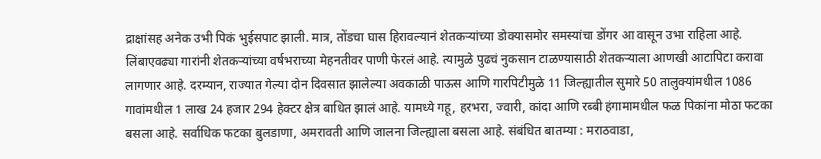द्राक्षांसह अनेक उभी पिकं भुईसपाट झाली. मात्र, तोंडचा घास हिरावल्यानं शेतकऱ्यांच्या डोक्यासमोर समस्यांचा डोंगर आ वासून उभा राहिला आहे. लिंबाएवढ्या गारांनी शेतकऱ्यांच्या वर्षभराच्या मेहनतीवर पाणी फेरलं आहे. त्यामुळे पुढचं नुकसान टाळण्यासाठी शेतकऱ्याला आणखी आटापिटा करावा लागणार आहे. दरम्यान, राज्यात गेल्या दोन दिवसात झालेल्या अवकाळी पाऊस आणि गारपिटीमुळे 11 जिल्ह्यातील सुमारे 50 तालुक्यांमधील 1086 गावांमधील 1 लाख 24 हजार 294 हेक्टर क्षेत्र बाधित झालं आहे. यामध्ये गहू, हरभरा, ज्वारी, कांदा आणि रब्बी हंगामामधील फळ पिकांना मोठा फटका बसला आहे. सर्वाधिक फटका बुलडाणा, अमरावती आणि जालना जिल्ह्याला बसला आहे. संबंधित बातम्या : मराठवाडा,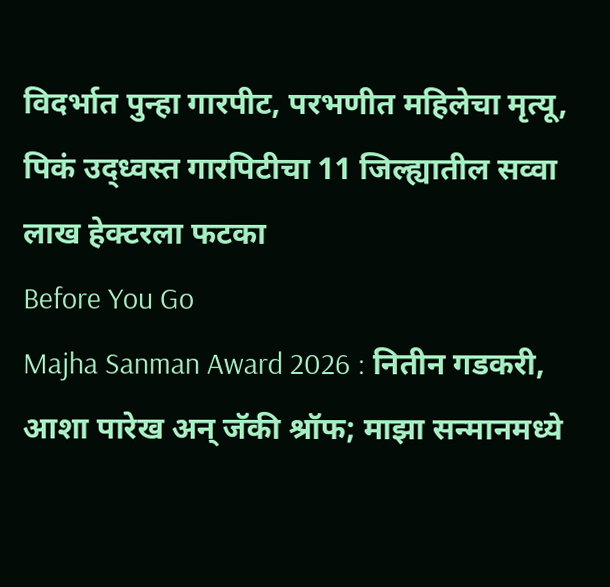विदर्भात पुन्हा गारपीट, परभणीत महिलेचा मृत्यू, पिकं उद्ध्वस्त गारपिटीचा 11 जिल्ह्यातील सव्वा लाख हेक्टरला फटका
Before You Go
Majha Sanman Award 2026 : नितीन गडकरी, आशा पारेख अन् जॅकी श्रॉफ; माझा सन्मानमध्ये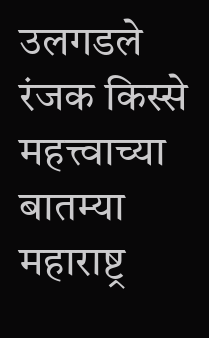उलगडले रंजक किस्से
महत्त्वाच्या बातम्या
महाराष्ट्र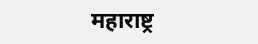महाराष्ट्र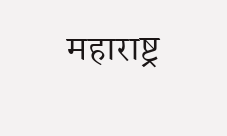महाराष्ट्र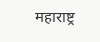महाराष्ट्र